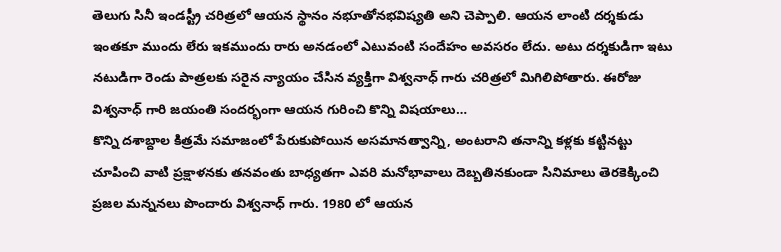తెలుగు సినీ ఇండస్ట్రీ చరిత్రలో ఆయన స్థానం నభూతోనభవిష్యతి అని చెప్పాలి. ఆయన లాంటి దర్శకుడు ఇంతకూ ముందు లేరు ఇకముందు రారు అనడంలో ఎటువంటి సందేహం అవసరం లేదు. అటు దర్శకుడిగా ఇటు నటుడిగా రెండు పాత్రలకు సరైన న్యాయం చేసిన వ్యక్తిగా విశ్వనాధ్ గారు చరిత్రలో మిగిలిపోతారు. ఈరోజు విశ్వనాధ్ గారి జయంతి సందర్భంగా ఆయన గురించి కొన్ని విషయాలు…
కొన్ని దశాబ్దాల కిత్రమే సమాజంలో పేరుకుపోయిన అసమానత్వాన్ని, అంటరాని తనాన్ని కళ్లకు కట్టినట్టు చూపించి వాటి ప్రక్షాళనకు తనవంతు బాధ్యతగా ఎవరి మనోభావాలు దెబ్బతినకుండా సినిమాలు తెరకెక్కించి ప్రజల మన్ననలు పొందారు విశ్వనాధ్ గారు. 1980 లో ఆయన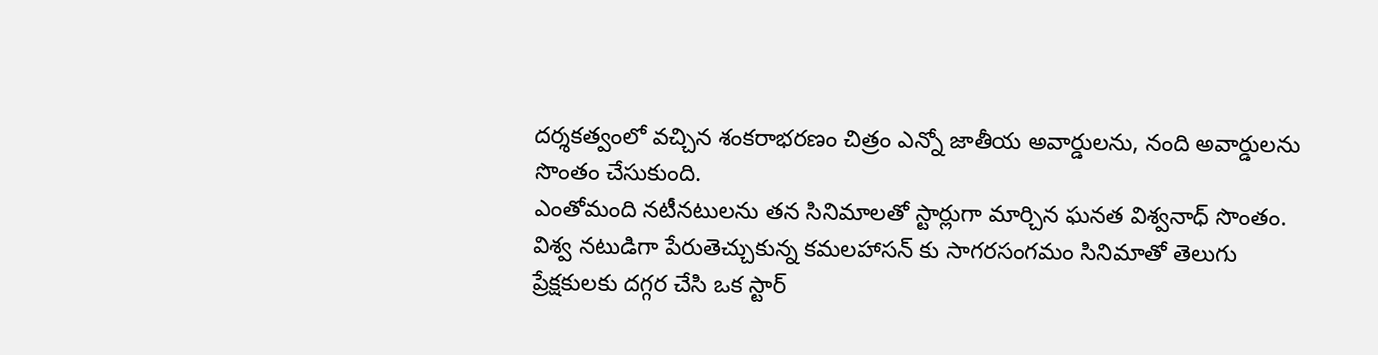దర్శకత్వంలో వచ్చిన శంకరాభరణం చిత్రం ఎన్నో జాతీయ అవార్డులను, నంది అవార్డులను సొంతం చేసుకుంది.
ఎంతోమంది నటీనటులను తన సినిమాలతో స్టార్లుగా మార్చిన ఘనత విశ్వనాధ్ సొంతం. విశ్వ నటుడిగా పేరుతెచ్చుకున్న కమలహాసన్ కు సాగరసంగమం సినిమాతో తెలుగు ప్రేక్షకులకు దగ్గర చేసి ఒక స్టార్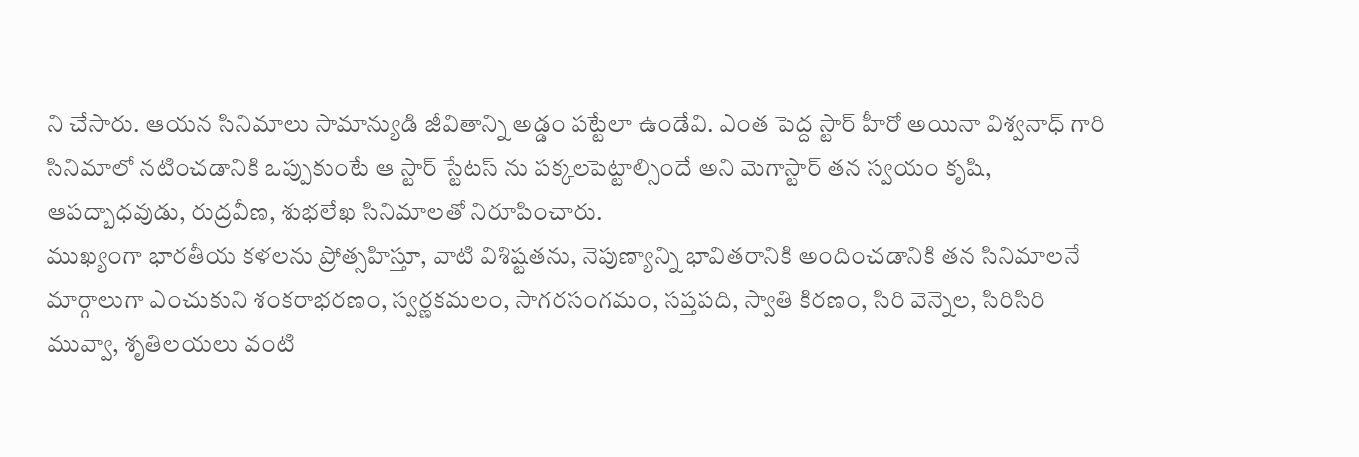ని చేసారు. ఆయన సినిమాలు సామాన్యుడి జీవితాన్ని అడ్డం పట్టేలా ఉండేవి. ఎంత పెద్ద స్టార్ హీరో అయినా విశ్వనాధ్ గారి సినిమాలో నటించడానికి ఒప్పుకుంటే ఆ స్టార్ స్టేటస్ ను పక్కలపెట్టాల్సిందే అని మెగాస్టార్ తన స్వయం కృషి, ఆపద్బాధవుడు, రుద్రవీణ, శుభలేఖ సినిమాలతో నిరూపించారు.
ముఖ్యంగా భారతీయ కళలను ప్రోత్సహిస్తూ, వాటి విశిష్టతను, నెపుణ్యాన్ని భావితరానికి అందించడానికి తన సినిమాలనే మార్గాలుగా ఎంచుకుని శంకరాభరణం, స్వర్ణకమలం, సాగరసంగమం, సప్తపది, స్వాతి కిరణం, సిరి వెన్నెల, సిరిసిరి మువ్వా, శృతిలయలు వంటి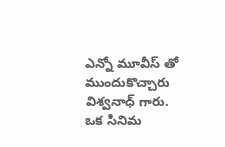ఎన్నో మూవీస్ తో ముందుకొచ్చారు విశ్వనాధ్ గారు. ఒక సినిమ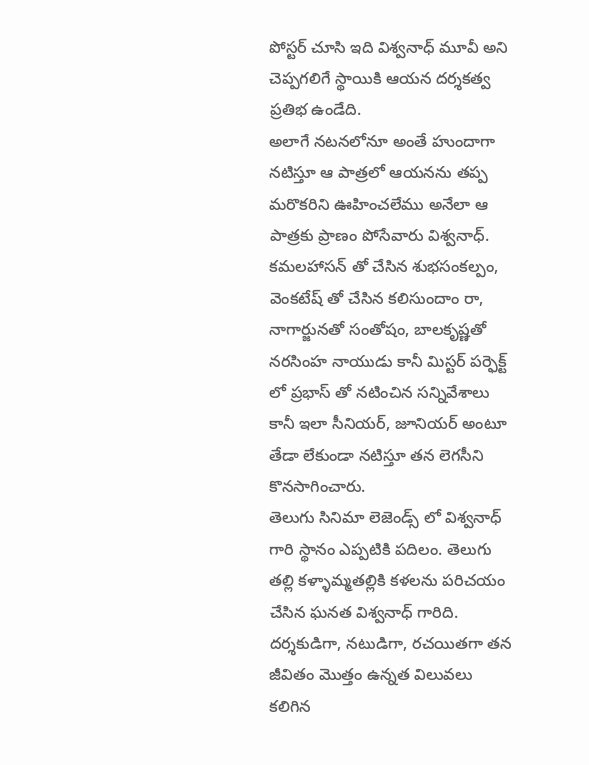పోస్టర్ చూసి ఇది విశ్వనాధ్ మూవీ అని చెప్పగలిగే స్థాయికి ఆయన దర్శకత్వ ప్రతిభ ఉండేది.
అలాగే నటనలోనూ అంతే హుందాగా నటిస్తూ ఆ పాత్రలో ఆయనను తప్ప మరొకరిని ఊహించలేము అనేలా ఆ పాత్రకు ప్రాణం పోసేవారు విశ్వనాధ్. కమలహాసన్ తో చేసిన శుభసంకల్పం, వెంకటేష్ తో చేసిన కలిసుందాం రా, నాగార్జునతో సంతోషం, బాలకృష్ణతో నరసింహ నాయుడు కానీ మిస్టర్ పర్ఫెక్ట్ లో ప్రభాస్ తో నటించిన సన్నివేశాలు కానీ ఇలా సీనియర్, జూనియర్ అంటూ తేడా లేకుండా నటిస్తూ తన లెగసీని కొనసాగించారు.
తెలుగు సినిమా లెజెండ్స్ లో విశ్వనాధ్ గారి స్థానం ఎప్పటికి పదిలం. తెలుగు తల్లి కళ్ళామ్మతల్లికి కళలను పరిచయం చేసిన ఘనత విశ్వనాధ్ గారిది. దర్శకుడిగా, నటుడిగా, రచయితగా తన జీవితం మొత్తం ఉన్నత విలువలు కలిగిన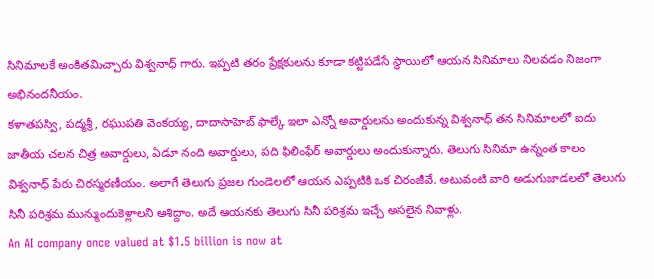సినిమాలకే అంకితమిచ్చారు విశ్వనాధ్ గారు. ఇప్పటి తరం ప్రేక్షకులను కూడా కట్టిపడేసే స్థాయిలో ఆయన సినిమాలు నిలవడం నిజంగా అభినందనీయం.
కళాతపస్వి, పద్మశ్రీ, రఘుపతి వెంకయ్య, దాదాసాహెబ్ ఫాల్కే ఇలా ఎన్నో అవార్డులను అందుకున్న విశ్వనాధ్ తన సినిమాలలో ఐదు జాతీయ చలన చిత్ర అవార్డులు, ఏడూ నంది అవార్డులు, పది ఫిలింఫేర్ అవార్డులు అందుకున్నారు. తెలుగు సినిమా ఉన్నంత కాలం విశ్వనాధ్ పేరు చిరస్మరణీయం. అలాగే తెలుగు ప్రజల గుండెలలో ఆయన ఎప్పటికి ఒక చిరంజీవే. అటువంటి వారి అడుగుజాడలలో తెలుగు సినీ పరిశ్రమ మున్ముందుకెళ్లాలని ఆశిద్దాం. అదే ఆయనకు తెలుగు సినీ పరిశ్రమ ఇచ్చే అసలైన నివాళ్లు.
An AI company once valued at $1.5 billion is now at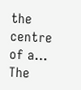the centre of a…
The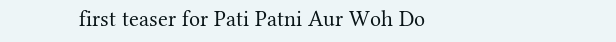first teaser for Pati Patni Aur Woh Do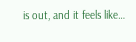is out, and it feels like…